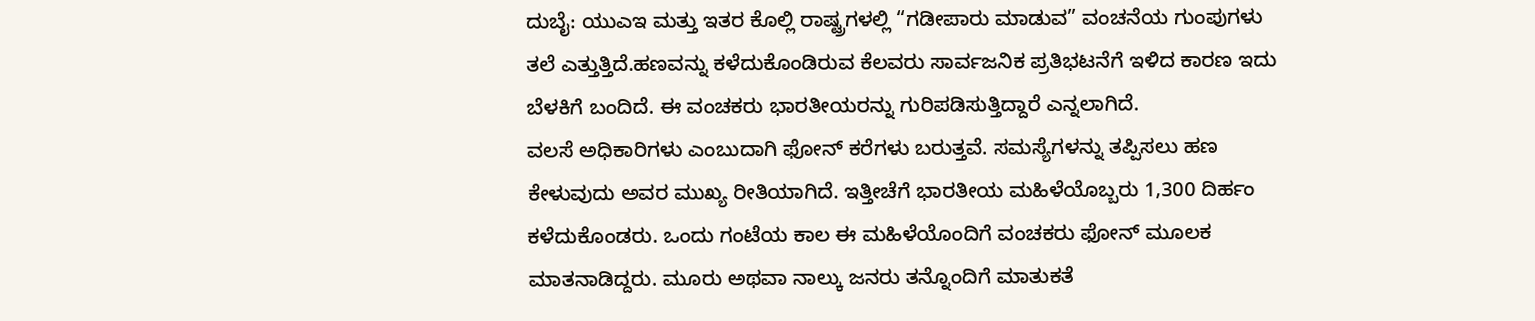ದುಬೈ: ಯುಎಇ ಮತ್ತು ಇತರ ಕೊಲ್ಲಿ ರಾಷ್ಟ್ರಗಳಲ್ಲಿ “ಗಡೀಪಾರು ಮಾಡುವ” ವಂಚನೆಯ ಗುಂಪುಗಳು ತಲೆ ಎತ್ತುತ್ತಿದೆ.ಹಣವನ್ನು ಕಳೆದುಕೊಂಡಿರುವ ಕೆಲವರು ಸಾರ್ವಜನಿಕ ಪ್ರತಿಭಟನೆಗೆ ಇಳಿದ ಕಾರಣ ಇದು ಬೆಳಕಿಗೆ ಬಂದಿದೆ. ಈ ವಂಚಕರು ಭಾರತೀಯರನ್ನು ಗುರಿಪಡಿಸುತ್ತಿದ್ದಾರೆ ಎನ್ನಲಾಗಿದೆ.
ವಲಸೆ ಅಧಿಕಾರಿಗಳು ಎಂಬುದಾಗಿ ಫೋನ್ ಕರೆಗಳು ಬರುತ್ತವೆ. ಸಮಸ್ಯೆಗಳನ್ನು ತಪ್ಪಿಸಲು ಹಣ ಕೇಳುವುದು ಅವರ ಮುಖ್ಯ ರೀತಿಯಾಗಿದೆ. ಇತ್ತೀಚೆಗೆ ಭಾರತೀಯ ಮಹಿಳೆಯೊಬ್ಬರು 1,300 ದಿರ್ಹಂ ಕಳೆದುಕೊಂಡರು. ಒಂದು ಗಂಟೆಯ ಕಾಲ ಈ ಮಹಿಳೆಯೊಂದಿಗೆ ವಂಚಕರು ಫೋನ್ ಮೂಲಕ ಮಾತನಾಡಿದ್ದರು. ಮೂರು ಅಥವಾ ನಾಲ್ಕು ಜನರು ತನ್ನೊಂದಿಗೆ ಮಾತುಕತೆ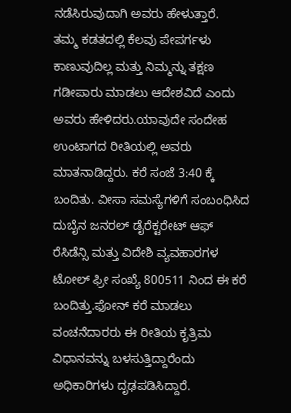ನಡೆಸಿರುವುದಾಗಿ ಅವರು ಹೇಳುತ್ತಾರೆ.
ತಮ್ಮ ಕಡತದಲ್ಲಿ ಕೆಲವು ಪೇಪರ್ಗಳು ಕಾಣುವುದಿಲ್ಲ ಮತ್ತು ನಿಮ್ಮನ್ನು ತಕ್ಷಣ ಗಡೀಪಾರು ಮಾಡಲು ಆದೇಶವಿದೆ ಎಂದು ಅವರು ಹೇಳಿದರು.ಯಾವುದೇ ಸಂದೇಹ ಉಂಟಾಗದ ರೀತಿಯಲ್ಲಿ ಅವರು ಮಾತನಾಡಿದ್ದರು. ಕರೆ ಸಂಜೆ 3:40 ಕ್ಕೆ ಬಂದಿತು. ವೀಸಾ ಸಮಸ್ಯೆಗಳಿಗೆ ಸಂಬಂಧಿಸಿದ ದುಬೈನ ಜನರಲ್ ಡೈರೆಕ್ಟರೇಟ್ ಆಫ್ ರೆಸಿಡೆನ್ಸಿ ಮತ್ತು ವಿದೇಶಿ ವ್ಯವಹಾರಗಳ ಟೋಲ್ ಫ್ರೀ ಸಂಖ್ಯೆ 800511 ನಿಂದ ಈ ಕರೆ ಬಂದಿತ್ತು.ಫೋನ್ ಕರೆ ಮಾಡಲು ವಂಚನೆದಾರರು ಈ ರೀತಿಯ ಕೃತ್ರಿಮ ವಿಧಾನವನ್ನು ಬಳಸುತ್ತಿದ್ದಾರೆಂದು ಅಧಿಕಾರಿಗಳು ದೃಢಪಡಿಸಿದ್ದಾರೆ.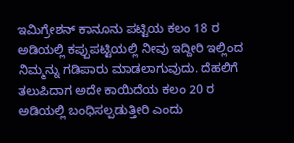ಇಮಿಗ್ರೇಶನ್ ಕಾನೂನು ಪಟ್ಟಿಯ ಕಲಂ 18 ರ ಅಡಿಯಲ್ಲಿ ಕಪ್ಪುಪಟ್ಟಿಯಲ್ಲಿ ನೀವು ಇದ್ದೀರಿ ಇಲ್ಲಿಂದ ನಿಮ್ಮನ್ನು ಗಡಿಪಾರು ಮಾಡಲಾಗುವುದು. ದೆಹಲಿಗೆ ತಲುಪಿದಾಗ ಅದೇ ಕಾಯಿದೆಯ ಕಲಂ 20 ರ ಅಡಿಯಲ್ಲಿ ಬಂಧಿಸಲ್ಪಡುತ್ತೀರಿ ಎಂದು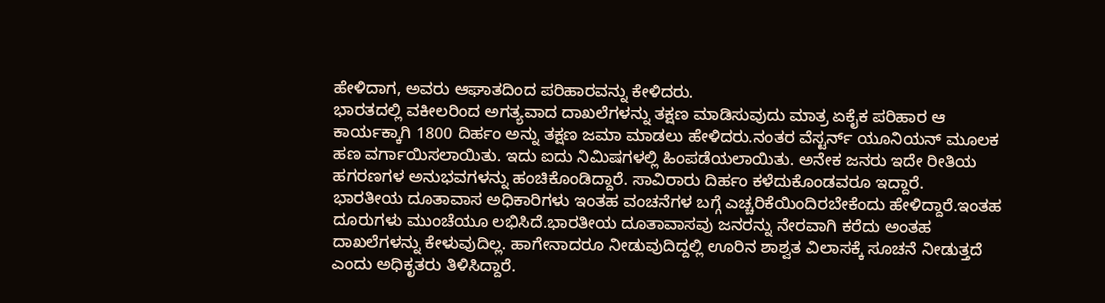ಹೇಳಿದಾಗ, ಅವರು ಆಘಾತದಿಂದ ಪರಿಹಾರವನ್ನು ಕೇಳಿದರು.
ಭಾರತದಲ್ಲಿ ವಕೀಲರಿಂದ ಅಗತ್ಯವಾದ ದಾಖಲೆಗಳನ್ನು ತಕ್ಷಣ ಮಾಡಿಸುವುದು ಮಾತ್ರ ಏಕೈಕ ಪರಿಹಾರ ಆ ಕಾರ್ಯಕ್ಕಾಗಿ 1800 ದಿರ್ಹಂ ಅನ್ನು ತಕ್ಷಣ ಜಮಾ ಮಾಡಲು ಹೇಳಿದರು.ನಂತರ ವೆಸ್ಟರ್ನ್ ಯೂನಿಯನ್ ಮೂಲಕ ಹಣ ವರ್ಗಾಯಿಸಲಾಯಿತು. ಇದು ಐದು ನಿಮಿಷಗಳಲ್ಲಿ ಹಿಂಪಡೆಯಲಾಯಿತು. ಅನೇಕ ಜನರು ಇದೇ ರೀತಿಯ ಹಗರಣಗಳ ಅನುಭವಗಳನ್ನು ಹಂಚಿಕೊಂಡಿದ್ದಾರೆ. ಸಾವಿರಾರು ದಿರ್ಹಂ ಕಳೆದುಕೊಂಡವರೂ ಇದ್ದಾರೆ.
ಭಾರತೀಯ ದೂತಾವಾಸ ಅಧಿಕಾರಿಗಳು ಇಂತಹ ವಂಚನೆಗಳ ಬಗ್ಗೆ ಎಚ್ಚರಿಕೆಯಿಂದಿರಬೇಕೆಂದು ಹೇಳಿದ್ದಾರೆ.ಇಂತಹ ದೂರುಗಳು ಮುಂಚೆಯೂ ಲಭಿಸಿದೆ.ಭಾರತೀಯ ದೂತಾವಾಸವು ಜನರನ್ನು ನೇರವಾಗಿ ಕರೆದು ಅಂತಹ ದಾಖಲೆಗಳನ್ನು ಕೇಳುವುದಿಲ್ಲ. ಹಾಗೇನಾದರೂ ನೀಡುವುದಿದ್ದಲ್ಲಿ ಊರಿನ ಶಾಶ್ವತ ವಿಲಾಸಕ್ಕೆ ಸೂಚನೆ ನೀಡುತ್ತದೆ ಎಂದು ಅಧಿಕೃತರು ತಿಳಿಸಿದ್ದಾರೆ.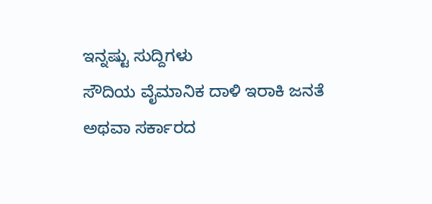ಇನ್ನಷ್ಟು ಸುದ್ದಿಗಳು
ಸೌದಿಯ ವೈಮಾನಿಕ ದಾಳಿ ಇರಾಕಿ ಜನತೆ ಅಥವಾ ಸರ್ಕಾರದ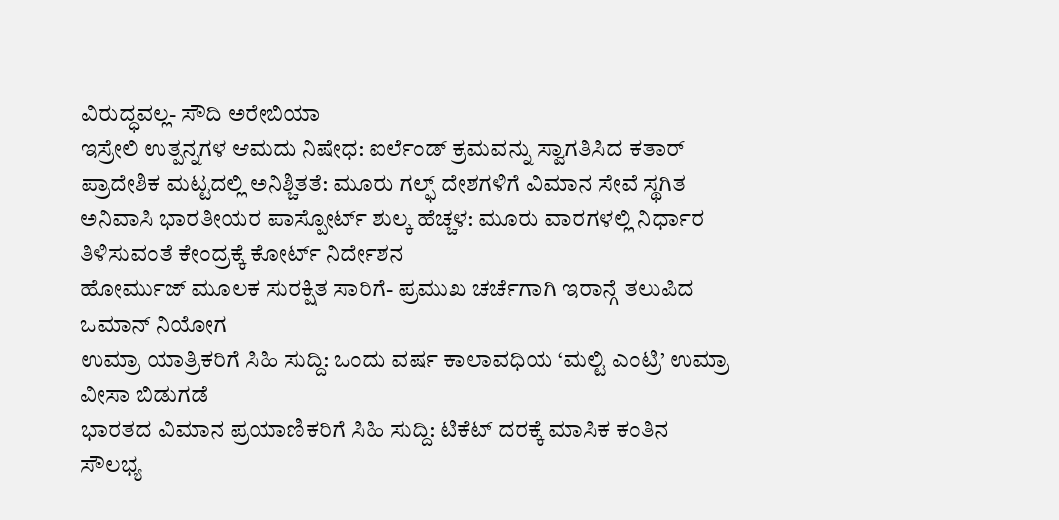ವಿರುದ್ಧವಲ್ಲ- ಸೌದಿ ಅರೇಬಿಯಾ
ಇಸ್ರೇಲಿ ಉತ್ಪನ್ನಗಳ ಆಮದು ನಿಷೇಧ: ಐರ್ಲೆಂಡ್ ಕ್ರಮವನ್ನು ಸ್ವಾಗತಿಸಿದ ಕತಾರ್
ಪ್ರಾದೇಶಿಕ ಮಟ್ಟದಲ್ಲಿ ಅನಿಶ್ಚಿತತೆ: ಮೂರು ಗಲ್ಫ್ ದೇಶಗಳಿಗೆ ವಿಮಾನ ಸೇವೆ ಸ್ಥಗಿತ
ಅನಿವಾಸಿ ಭಾರತೀಯರ ಪಾಸ್ಪೋರ್ಟ್ ಶುಲ್ಕ ಹೆಚ್ಚಳ: ಮೂರು ವಾರಗಳಲ್ಲಿ ನಿರ್ಧಾರ ತಿಳಿಸುವಂತೆ ಕೇಂದ್ರಕ್ಕೆ ಕೋರ್ಟ್ ನಿರ್ದೇಶನ
ಹೋರ್ಮುಜ್ ಮೂಲಕ ಸುರಕ್ಷಿತ ಸಾರಿಗೆ- ಪ್ರಮುಖ ಚರ್ಚೆಗಾಗಿ ಇರಾನ್ಗೆ ತಲುಪಿದ ಒಮಾನ್ ನಿಯೋಗ
ಉಮ್ರಾ ಯಾತ್ರಿಕರಿಗೆ ಸಿಹಿ ಸುದ್ದಿ: ಒಂದು ವರ್ಷ ಕಾಲಾವಧಿಯ ‘ಮಲ್ಟಿ ಎಂಟ್ರಿ’ ಉಮ್ರಾ ವೀಸಾ ಬಿಡುಗಡೆ
ಭಾರತದ ವಿಮಾನ ಪ್ರಯಾಣಿಕರಿಗೆ ಸಿಹಿ ಸುದ್ದಿ: ಟಿಕೆಟ್ ದರಕ್ಕೆ ಮಾಸಿಕ ಕಂತಿನ ಸೌಲಭ್ಯ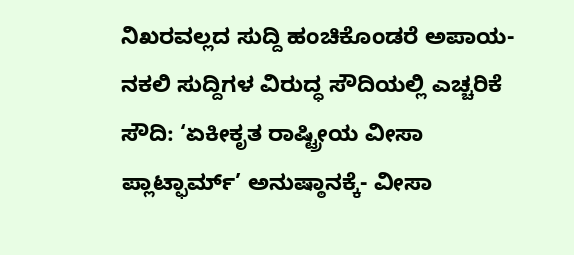ನಿಖರವಲ್ಲದ ಸುದ್ದಿ ಹಂಚಿಕೊಂಡರೆ ಅಪಾಯ- ನಕಲಿ ಸುದ್ದಿಗಳ ವಿರುದ್ಧ ಸೌದಿಯಲ್ಲಿ ಎಚ್ಚರಿಕೆ
ಸೌದಿ: ‘ಏಕೀಕೃತ ರಾಷ್ಟ್ರೀಯ ವೀಸಾ ಪ್ಲಾಟ್ಫಾರ್ಮ್’ ಅನುಷ್ಠಾನಕ್ಕೆ- ವೀಸಾ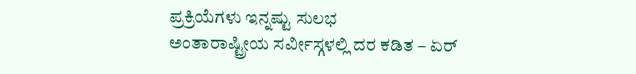ಪ್ರಕ್ರಿಯೆಗಳು ಇನ್ನಷ್ಟು ಸುಲಭ
ಅಂತಾರಾಷ್ಟ್ರೀಯ ಸರ್ವೀಸ್ಗಳಲ್ಲಿ ದರ ಕಡಿತ – ಏರ್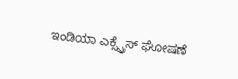ಇಂಡಿಯಾ ಎಕ್ಸ್ಪ್ರೆಸ್ ಘೋಷಣೆ